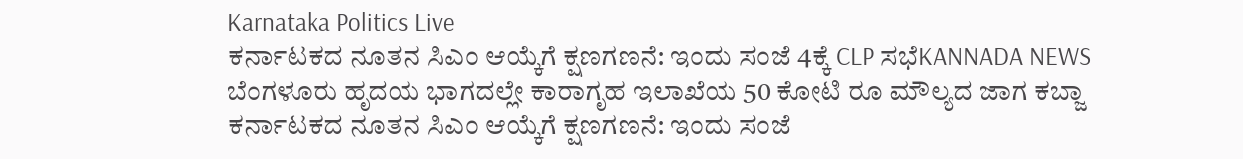Karnataka Politics Live
ಕರ್ನಾಟಕದ ನೂತನ ಸಿಎಂ ಆಯ್ಕೆಗೆ ಕ್ಷಣಗಣನೆ: ಇಂದು ಸಂಜೆ 4ಕ್ಕೆ CLP ಸಭೆKANNADA NEWS
ಬೆಂಗಳೂರು ಹೃದಯ ಭಾಗದಲ್ಲೇ ಕಾರಾಗೃಹ ಇಲಾಖೆಯ 50 ಕೋಟಿ ರೂ ಮೌಲ್ಯದ ಜಾಗ ಕಬ್ಜಾ
ಕರ್ನಾಟಕದ ನೂತನ ಸಿಎಂ ಆಯ್ಕೆಗೆ ಕ್ಷಣಗಣನೆ: ಇಂದು ಸಂಜೆ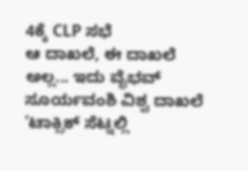4ಕ್ಕೆ CLP ಸಭೆ
ಆ ದಾಖಲೆ, ಈ ದಾಖಲೆ ಅಲ್ಲ... ಇದು ವೈಭವ್ ಸೂರ್ಯವಂಶಿ ವಿಶ್ವ ದಾಖಲೆ
‘ಟಾಕ್ಸಿಕ್ ಸೆಟ್ನಲ್ಲಿ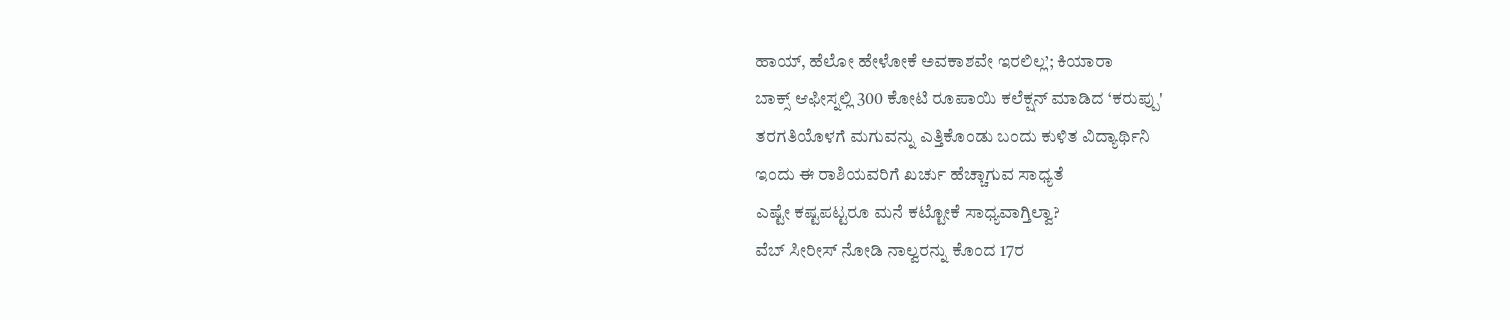ಹಾಯ್, ಹೆಲೋ ಹೇಳೋಕೆ ಅವಕಾಶವೇ ಇರಲಿಲ್ಲ’; ಕಿಯಾರಾ
ಬಾಕ್ಸ್ ಆಫೀಸ್ನಲ್ಲಿ 300 ಕೋಟಿ ರೂಪಾಯಿ ಕಲೆಕ್ಷನ್ ಮಾಡಿದ ‘ಕರುಪ್ಪು'
ತರಗತಿಯೊಳಗೆ ಮಗುವನ್ನು ಎತ್ತಿಕೊಂಡು ಬಂದು ಕುಳಿತ ವಿದ್ಯಾರ್ಥಿನಿ
ಇಂದು ಈ ರಾಶಿಯವರಿಗೆ ಖರ್ಚು ಹೆಚ್ಚಾಗುವ ಸಾಧ್ಯತೆ
ಎಷ್ಟೇ ಕಷ್ಟಪಟ್ಟರೂ ಮನೆ ಕಟ್ಟೋಕೆ ಸಾಧ್ಯವಾಗ್ತಿಲ್ವಾ?
ವೆಬ್ ಸೀರೀಸ್ ನೋಡಿ ನಾಲ್ವರನ್ನು ಕೊಂದ 17ರ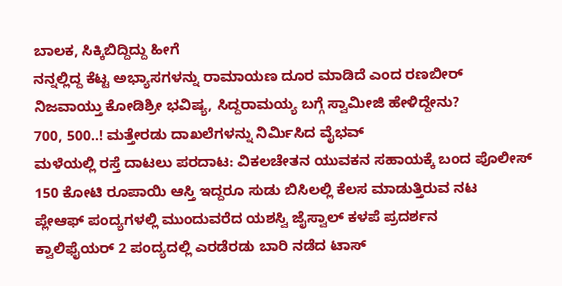ಬಾಲಕ, ಸಿಕ್ಕಿಬಿದ್ದಿದ್ದು ಹೀಗೆ
ನನ್ನಲ್ಲಿದ್ದ ಕೆಟ್ಟ ಅಭ್ಯಾಸಗಳನ್ನು ರಾಮಾಯಣ ದೂರ ಮಾಡಿದೆ ಎಂದ ರಣಬೀರ್
ನಿಜವಾಯ್ತು ಕೋಡಿಶ್ರೀ ಭವಿಷ್ಯ, ಸಿದ್ದರಾಮಯ್ಯ ಬಗ್ಗೆ ಸ್ವಾಮೀಜಿ ಹೇಳಿದ್ದೇನು?
700, 500..! ಮತ್ತೇರಡು ದಾಖಲೆಗಳನ್ನು ನಿರ್ಮಿಸಿದ ವೈಭವ್
ಮಳೆಯಲ್ಲಿ ರಸ್ತೆ ದಾಟಲು ಪರದಾಟ: ವಿಕಲಚೇತನ ಯುವಕನ ಸಹಾಯಕ್ಕೆ ಬಂದ ಪೊಲೀಸ್
150 ಕೋಟಿ ರೂಪಾಯಿ ಆಸ್ತಿ ಇದ್ದರೂ ಸುಡು ಬಿಸಿಲಲ್ಲಿ ಕೆಲಸ ಮಾಡುತ್ತಿರುವ ನಟ
ಪ್ಲೇಆಫ್ ಪಂದ್ಯಗಳಲ್ಲಿ ಮುಂದುವರೆದ ಯಶಸ್ವಿ ಜೈಸ್ವಾಲ್ ಕಳಪೆ ಪ್ರದರ್ಶನ
ಕ್ವಾಲಿಫೈಯರ್ 2 ಪಂದ್ಯದಲ್ಲಿ ಎರಡೆರಡು ಬಾರಿ ನಡೆದ ಟಾಸ್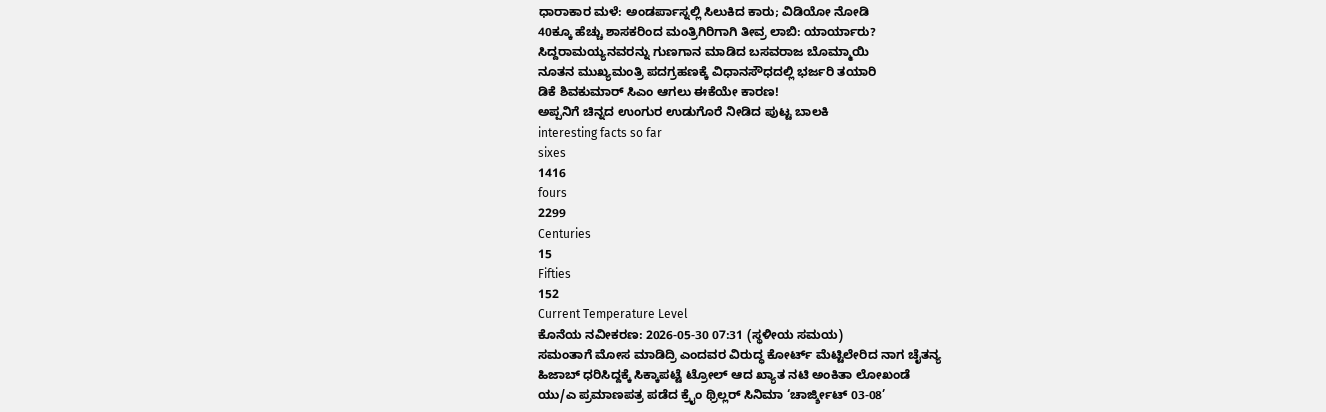ಧಾರಾಕಾರ ಮಳೆ: ಅಂಡರ್ಪಾಸ್ನಲ್ಲಿ ಸಿಲುಕಿದ ಕಾರು; ವಿಡಿಯೋ ನೋಡಿ
40ಕ್ಕೂ ಹೆಚ್ಚು ಶಾಸಕರಿಂದ ಮಂತ್ರಿಗಿರಿಗಾಗಿ ತೀವ್ರ ಲಾಬಿ: ಯಾರ್ಯಾರು?
ಸಿದ್ದರಾಮಯ್ಯನವರನ್ನು ಗುಣಗಾನ ಮಾಡಿದ ಬಸವರಾಜ ಬೊಮ್ಮಾಯಿ
ನೂತನ ಮುಖ್ಯಮಂತ್ರಿ ಪದಗ್ರಹಣಕ್ಕೆ ವಿಧಾನಸೌಧದಲ್ಲಿ ಭರ್ಜರಿ ತಯಾರಿ
ಡಿಕೆ ಶಿವಕುಮಾರ್ ಸಿಎಂ ಆಗಲು ಈಕೆಯೇ ಕಾರಣ!
ಅಪ್ಪನಿಗೆ ಚಿನ್ನದ ಉಂಗುರ ಉಡುಗೊರೆ ನೀಡಿದ ಪುಟ್ಟ ಬಾಲಕಿ
interesting facts so far
sixes
1416
fours
2299
Centuries
15
Fifties
152
Current Temperature Level
ಕೊನೆಯ ನವೀಕರಣ: 2026-05-30 07:31 (ಸ್ಥಳೀಯ ಸಮಯ)
ಸಮಂತಾಗೆ ಮೋಸ ಮಾಡಿದ್ರಿ ಎಂದವರ ವಿರುದ್ಧ ಕೋರ್ಟ್ ಮೆಟ್ಟಿಲೇರಿದ ನಾಗ ಚೈತನ್ಯ
ಹಿಜಾಬ್ ಧರಿಸಿದ್ದಕ್ಕೆ ಸಿಕ್ಕಾಪಟ್ಟೆ ಟ್ರೋಲ್ ಆದ ಖ್ಯಾತ ನಟಿ ಅಂಕಿತಾ ಲೋಖಂಡೆ
ಯು/ಎ ಪ್ರಮಾಣಪತ್ರ ಪಡೆದ ಕ್ರೈಂ ಥ್ರಿಲ್ಲರ್ ಸಿನಿಮಾ ‘ಚಾರ್ಜ್ಶೀಟ್ 03-08’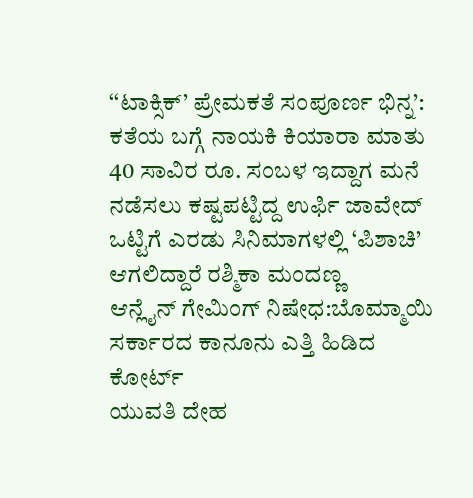‘‘ಟಾಕ್ಸಿಕ್’ ಪ್ರೇಮಕತೆ ಸಂಪೂರ್ಣ ಭಿನ್ನ’: ಕತೆಯ ಬಗ್ಗೆ ನಾಯಕಿ ಕಿಯಾರಾ ಮಾತು
40 ಸಾವಿರ ರೂ. ಸಂಬಳ ಇದ್ದಾಗ ಮನೆ ನಡೆಸಲು ಕಷ್ಟಪಟ್ಟಿದ್ದ ಉರ್ಫಿ ಜಾವೇದ್
ಒಟ್ಟಿಗೆ ಎರಡು ಸಿನಿಮಾಗಳಲ್ಲಿ ‘ಪಿಶಾಚಿ’ ಆಗಲಿದ್ದಾರೆ ರಶ್ಮಿಕಾ ಮಂದಣ್ಣ
ಆನ್ಲೈನ್ ಗೇಮಿಂಗ್ ನಿಷೇಧ:ಬೊಮ್ಮಾಯಿ ಸರ್ಕಾರದ ಕಾನೂನು ಎತ್ತಿ ಹಿಡಿದ ಕೋರ್ಟ್
ಯುವತಿ ದೇಹ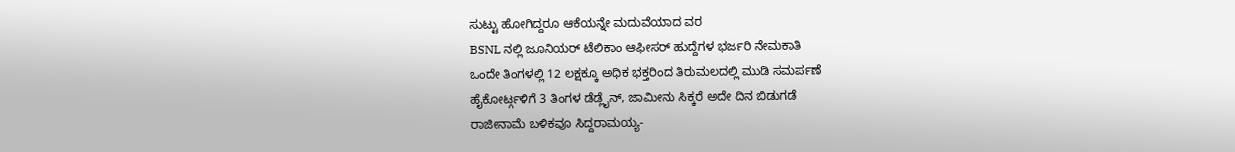ಸುಟ್ಟು ಹೋಗಿದ್ದರೂ ಆಕೆಯನ್ನೇ ಮದುವೆಯಾದ ವರ
BSNL ನಲ್ಲಿ ಜೂನಿಯರ್ ಟೆಲಿಕಾಂ ಆಫೀಸರ್ ಹುದ್ದೆಗಳ ಭರ್ಜರಿ ನೇಮಕಾತಿ
ಒಂದೇ ತಿಂಗಳಲ್ಲಿ 12 ಲಕ್ಷಕ್ಕೂ ಅಧಿಕ ಭಕ್ತರಿಂದ ತಿರುಮಲದಲ್ಲಿ ಮುಡಿ ಸಮರ್ಪಣೆ
ಹೈಕೋರ್ಟ್ಗಳಿಗೆ 3 ತಿಂಗಳ ಡೆಡ್ಲೈನ್, ಜಾಮೀನು ಸಿಕ್ಕರೆ ಅದೇ ದಿನ ಬಿಡುಗಡೆ
ರಾಜೀನಾಮೆ ಬಳಿಕವೂ ಸಿದ್ದರಾಮಯ್ಯ-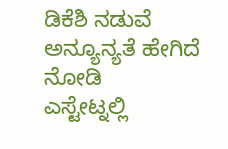ಡಿಕೆಶಿ ನಡುವೆ ಅನ್ಯೂನ್ಯತೆ ಹೇಗಿದೆ ನೋಡಿ
ಎಸ್ಟೇಟ್ನಲ್ಲಿ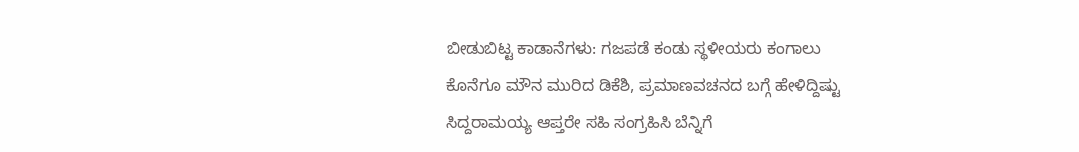ಬೀಡುಬಿಟ್ಟ ಕಾಡಾನೆಗಳು: ಗಜಪಡೆ ಕಂಡು ಸ್ಥಳೀಯರು ಕಂಗಾಲು
ಕೊನೆಗೂ ಮೌನ ಮುರಿದ ಡಿಕೆಶಿ, ಪ್ರಮಾಣವಚನದ ಬಗ್ಗೆ ಹೇಳಿದ್ದಿಷ್ಟು
ಸಿದ್ದರಾಮಯ್ಯ ಆಪ್ತರೇ ಸಹಿ ಸಂಗ್ರಹಿಸಿ ಬೆನ್ನಿಗೆ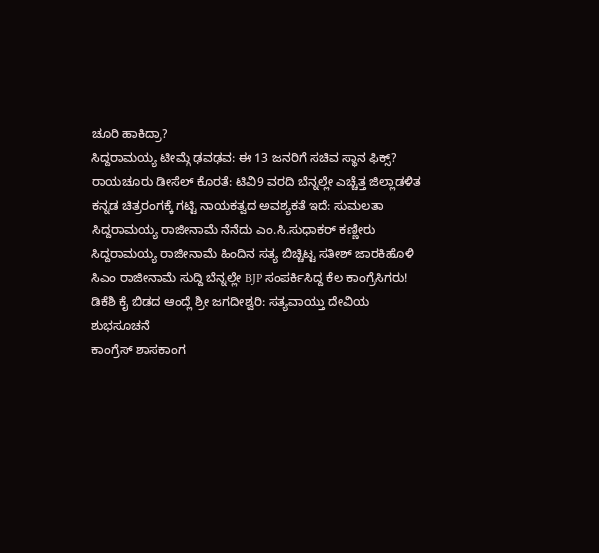ಚೂರಿ ಹಾಕಿದ್ರಾ?
ಸಿದ್ದರಾಮಯ್ಯ ಟೀಮ್ಗೆ ಢವಢವ: ಈ 13 ಜನರಿಗೆ ಸಚಿವ ಸ್ಥಾನ ಫಿಕ್ಸ್?
ರಾಯಚೂರು ಡೀಸೆಲ್ ಕೊರತೆ: ಟಿವಿ9 ವರದಿ ಬೆನ್ನಲ್ಲೇ ಎಚ್ಚೆತ್ತ ಜಿಲ್ಲಾಡಳಿತ
ಕನ್ನಡ ಚಿತ್ರರಂಗಕ್ಕೆ ಗಟ್ಟಿ ನಾಯಕತ್ವದ ಅವಶ್ಯಕತೆ ಇದೆ: ಸುಮಲತಾ
ಸಿದ್ದರಾಮಯ್ಯ ರಾಜೀನಾಮೆ ನೆನೆದು ಎಂ.ಸಿ.ಸುಧಾಕರ್ ಕಣ್ಣೀರು
ಸಿದ್ದರಾಮಯ್ಯ ರಾಜೀನಾಮೆ ಹಿಂದಿನ ಸತ್ಯ ಬಿಚ್ಚಿಟ್ಟ ಸತೀಶ್ ಜಾರಕಿಹೊಳಿ
ಸಿಎಂ ರಾಜೀನಾಮೆ ಸುದ್ದಿ ಬೆನ್ನಲ್ಲೇ BJP ಸಂಪರ್ಕಿಸಿದ್ದ ಕೆಲ ಕಾಂಗ್ರೆಸಿಗರು!
ಡಿಕೆಶಿ ಕೈ ಬಿಡದ ಆಂದ್ಲೆ ಶ್ರೀ ಜಗದೀಶ್ವರಿ: ಸತ್ಯವಾಯ್ತು ದೇವಿಯ ಶುಭಸೂಚನೆ
ಕಾಂಗ್ರೆಸ್ ಶಾಸಕಾಂಗ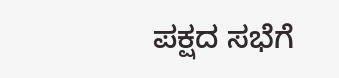ಪಕ್ಷದ ಸಭೆಗೆ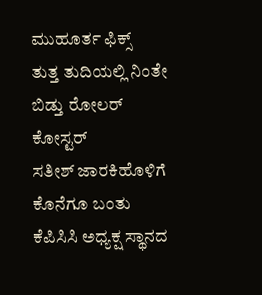ಮುಹೂರ್ತ ಫಿಕ್ಸ್
ತುತ್ತ ತುದಿಯಲ್ಲಿ ನಿಂತೇ ಬಿಡ್ತು ರೋಲರ್ ಕೋಸ್ಟರ್
ಸತೀಶ್ ಜಾರಕಿಹೊಳಿಗೆ ಕೊನೆಗೂ ಬಂತು ಕೆಪಿಸಿಸಿ ಅಧ್ಯಕ್ಷ ಸ್ಥಾನದ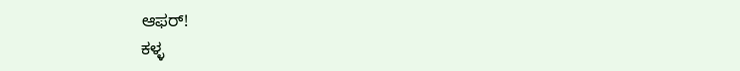ಆಫರ್!
ಕಳ್ಳ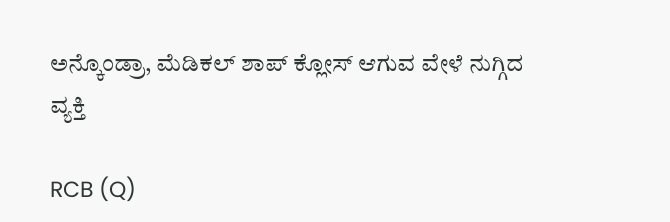ಅನ್ಕೊಂಡ್ರಾ, ಮೆಡಿಕಲ್ ಶಾಪ್ ಕ್ಲೋಸ್ ಆಗುವ ವೇಳೆ ನುಗ್ಗಿದ ವ್ಯಕ್ತಿ

RCB (Q)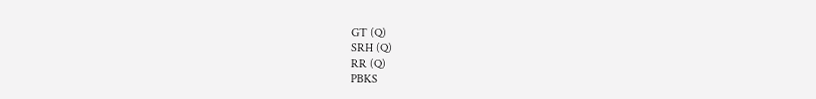GT (Q)
SRH (Q)
RR (Q)
PBKS